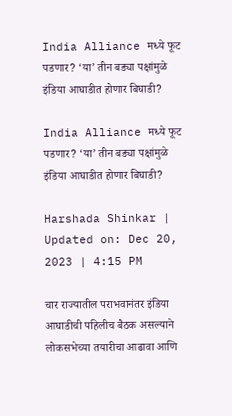India Alliance मध्ये फूट पडणार? ‘या’ तीन बड्या पक्षांमुळे इंडिया आघाडीत होणार बिघाडी?

India Alliance मध्ये फूट पडणार? ‘या’ तीन बड्या पक्षांमुळे इंडिया आघाडीत होणार बिघाडी?

Harshada Shinkar | Updated on: Dec 20, 2023 | 4:15 PM

चार राज्यातील पराभवानंतर इंडिया आघाडीची पहिलीच बैठक असल्याने लोकसभेच्या तयारीचा आढावा आणि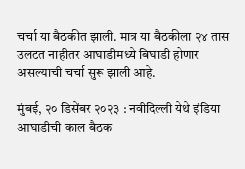चर्चा या बैठकीत झाली. मात्र या बैठकीला २४ तास उलटत नाहीतर आघाडीमध्ये बिघाडी होणार असल्याची चर्चा सुरू झाली आहे.

मुंबई, २० डिसेंबर २०२३ : नवीदिल्ली येथे इंडिया आघाडीची काल बैठक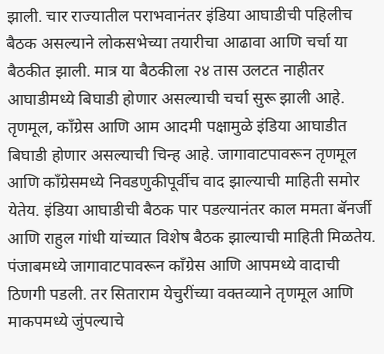झाली. चार राज्यातील पराभवानंतर इंडिया आघाडीची पहिलीच बैठक असल्याने लोकसभेच्या तयारीचा आढावा आणि चर्चा या बैठकीत झाली. मात्र या बैठकीला २४ तास उलटत नाहीतर आघाडीमध्ये बिघाडी होणार असल्याची चर्चा सुरू झाली आहे. तृणमूल, कॉंग्रेस आणि आम आदमी पक्षामुळे इंडिया आघाडीत बिघाडी होणार असल्याची चिन्ह आहे. जागावाटपावरून तृणमूल आणि काँग्रेसमध्ये निवडणुकीपूर्वीच वाद झाल्याची माहिती समोर येतेय. इंडिया आघाडीची बैठक पार पडल्यानंतर काल ममता बॅनर्जी आणि राहुल गांधी यांच्यात विशेष बैठक झाल्याची माहिती मिळतेय. पंजाबमध्ये जागावाटपावरून काँग्रेस आणि आपमध्ये वादाची ठिणगी पडली. तर सिताराम येचुरींच्या वक्तव्याने तृणमूल आणि माकपमध्ये जुंपल्याचे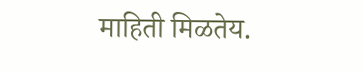माहिती मिळतेय.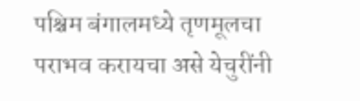पश्चिम बंगालमध्ये तृणमूलचा पराभव करायचा असे येचुरींनी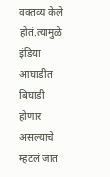वक्तव्य केले होतं.त्यामुळे इंडिया आघाडीत बिघाडी होणार असल्याचे म्हटलं जात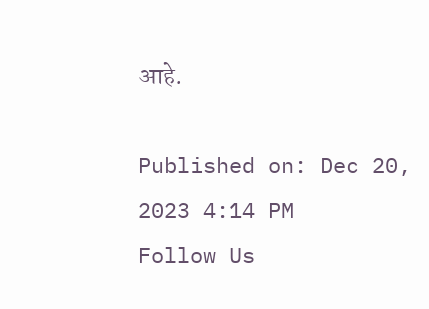आहे.

Published on: Dec 20, 2023 4:14 PM
Follow Us